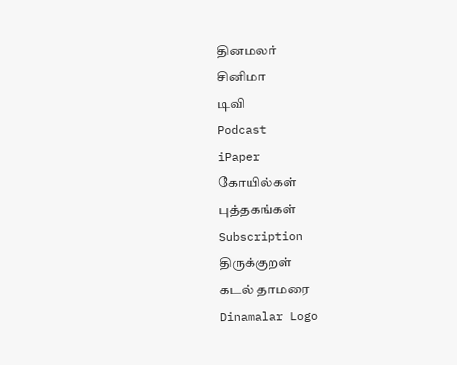தினமலர்
சினிமா
டிவி
Podcast
iPaper
கோயில்கள்
புத்தகங்கள்
Subscription
திருக்குறள்
கடல் தாமரை
Dinamalar Logo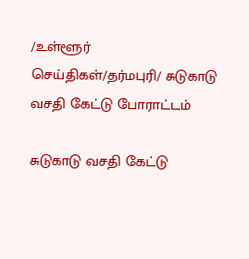/உள்ளூர் செய்திகள்/தர்மபுரி/ சுடுகாடு வசதி கேட்டு போராட்டம்

சுடுகாடு வசதி கேட்டு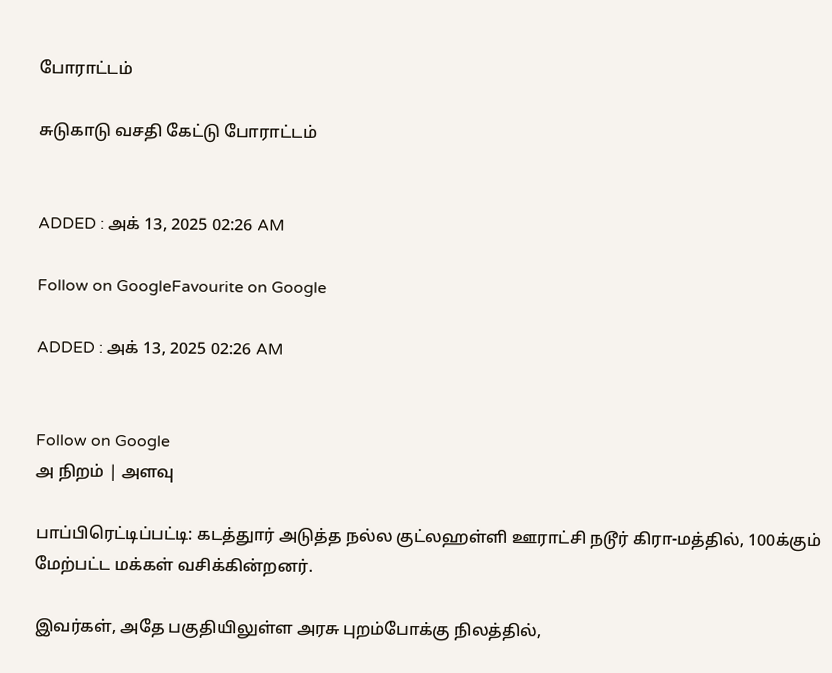போராட்டம்

சுடுகாடு வசதி கேட்டு போராட்டம்


ADDED : அக் 13, 2025 02:26 AM

Follow on GoogleFavourite on Google

ADDED : அக் 13, 2025 02:26 AM


Follow on Google
அ நிறம் | அளவு

பாப்பிரெட்டிப்பட்டி: கடத்துார் அடுத்த நல்ல குட்லஹள்ளி ஊராட்சி நடூர் கிரா-மத்தில், 100க்கும் மேற்பட்ட மக்கள் வசிக்கின்றனர்.

இவர்கள், அதே பகுதியிலுள்ள அரசு புறம்போக்கு நிலத்தில்,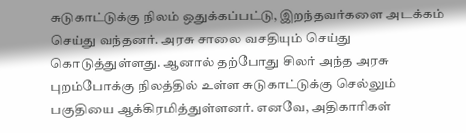சுடுகாட்டுக்கு நிலம் ஒதுக்கப்பட்டு, இறந்தவர்களை அடக்கம் செய்து வந்தனர். அரசு சாலை வசதியும் செய்து கொடுத்துள்ளது. ஆனால் தற்போது சிலர் அந்த அரசு புறம்போக்கு நிலத்தில் உள்ள சுடுகாட்டுக்கு செல்லும் பகுதியை ஆக்கிரமித்துள்ளனர். எனவே, அதிகாரிகள்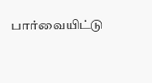பார்வையிட்டு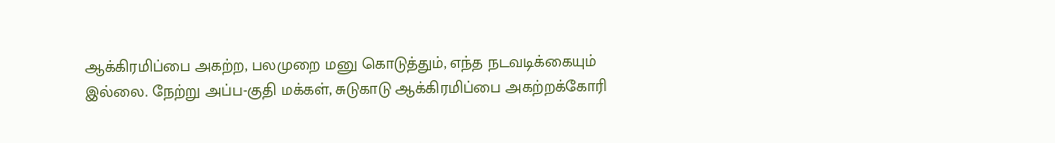ஆக்கிரமிப்பை அகற்ற, பலமுறை மனு கொடுத்தும், எந்த நடவடிக்கையும் இல்லை. நேற்று அப்ப-குதி மக்கள், சுடுகாடு ஆக்கிரமிப்பை அகற்றக்கோரி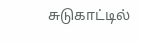சுடுகாட்டில்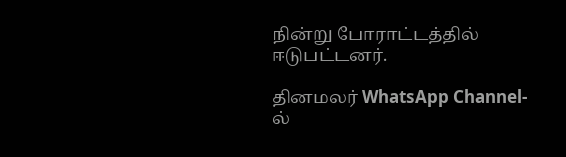நின்று போராட்டத்தில் ஈடுபட்டனர்.

தினமலர் WhatsApp Channel-ல்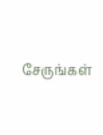சேருங்கள்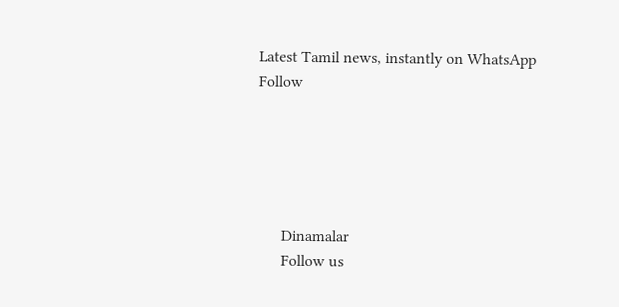Latest Tamil news, instantly on WhatsApp
Follow





      Dinamalar
      Follow us